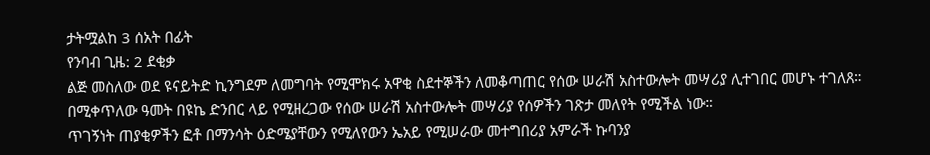ታትሟልከ 3 ሰአት በፊት
የንባብ ጊዜ: 2 ደቂቃ
ልጅ መስለው ወደ ዩናይትድ ኪንግደም ለመግባት የሚሞክሩ አዋቂ ስደተኞችን ለመቆጣጠር የሰው ሠራሽ አስተውሎት መሣሪያ ሊተገበር መሆኑ ተገለጸ።
በሚቀጥለው ዓመት በዩኬ ድንበር ላይ የሚዘረጋው የሰው ሠራሽ አስተውሎት መሣሪያ የሰዎችን ገጽታ መለየት የሚችል ነው።
ጥገኝነት ጠያቂዎችን ፎቶ በማንሳት ዕድሜያቸውን የሚለየውን ኤአይ የሚሠራው መተግበሪያ አምራች ኩባንያ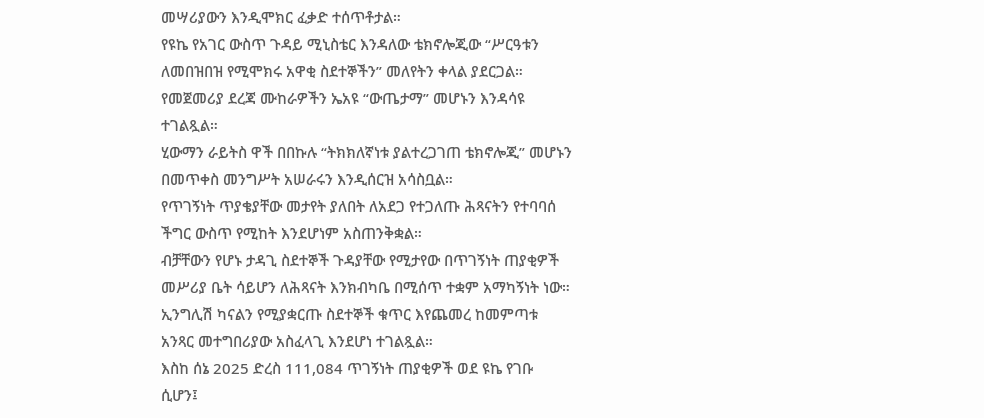መሣሪያውን እንዲሞክር ፈቃድ ተሰጥቶታል።
የዩኬ የአገር ውስጥ ጉዳይ ሚኒስቴር እንዳለው ቴክኖሎጂው “ሥርዓቱን ለመበዝበዝ የሚሞክሩ አዋቂ ስደተኞችን” መለየትን ቀላል ያደርጋል።
የመጀመሪያ ደረጃ ሙከራዎችን ኤአዩ “ውጤታማ” መሆኑን እንዳሳዩ ተገልጿል።
ሂውማን ራይትስ ዋች በበኩሉ “ትክክለኛነቱ ያልተረጋገጠ ቴክኖሎጂ” መሆኑን በመጥቀስ መንግሥት አሠራሩን እንዲሰርዝ አሳስቧል።
የጥገኝነት ጥያቄያቸው መታየት ያለበት ለአደጋ የተጋለጡ ሕጻናትን የተባባሰ ችግር ውስጥ የሚከት እንደሆነም አስጠንቅቋል።
ብቻቸውን የሆኑ ታዳጊ ስደተኞች ጉዳያቸው የሚታየው በጥገኝነት ጠያቂዎች መሥሪያ ቤት ሳይሆን ለሕጻናት እንክብካቤ በሚሰጥ ተቋም አማካኝነት ነው።
ኢንግሊሽ ካናልን የሚያቋርጡ ስደተኞች ቁጥር እየጨመረ ከመምጣቱ አንጻር መተግበሪያው አስፈላጊ እንደሆነ ተገልጿል።
እስከ ሰኔ 2025 ድረስ 111,084 ጥገኝነት ጠያቂዎች ወደ ዩኬ የገቡ ሲሆን፤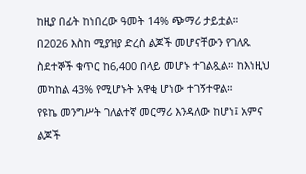ከዚያ በፊት ከነበረው ዓመት 14% ጭማሪ ታይቷል።
በ2026 እስከ ሚያዝያ ድረስ ልጆች መሆናቸውን የገለጹ ስደተኞች ቁጥር ከ6,400 በላይ መሆኑ ተገልጿል። ከእነዚህ መካከል 43% የሚሆኑት አዋቂ ሆነው ተገኝተዋል።
የዩኬ መንግሥት ገለልተኛ መርማሪ እንዳለው ከሆነ፤ አምና ልጆች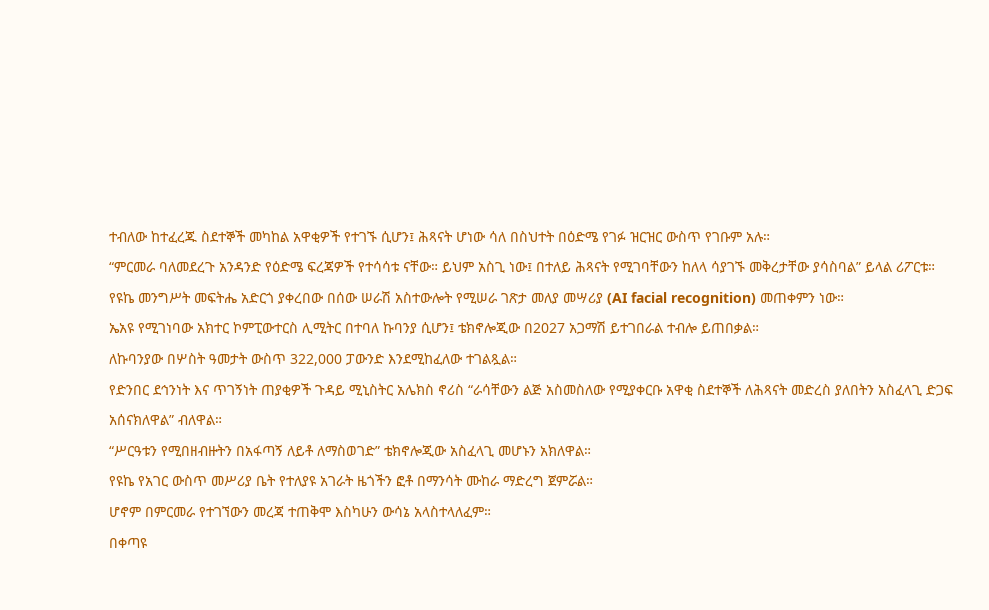ተብለው ከተፈረጁ ስደተኞች መካከል አዋቂዎች የተገኙ ሲሆን፤ ሕጻናት ሆነው ሳለ በስህተት በዕድሜ የገፉ ዝርዝር ውስጥ የገቡም አሉ።
“ምርመራ ባለመደረጉ አንዳንድ የዕድሜ ፍረጃዎች የተሳሳቱ ናቸው። ይህም አስጊ ነው፤ በተለይ ሕጻናት የሚገባቸውን ከለላ ሳያገኙ መቅረታቸው ያሳስባል” ይላል ሪፖርቱ።
የዩኬ መንግሥት መፍትሔ አድርጎ ያቀረበው በሰው ሠራሽ አስተውሎት የሚሠራ ገጽታ መለያ መሣሪያ (AI facial recognition) መጠቀምን ነው።
ኤአዩ የሚገነባው አክተር ኮምፒውተርስ ሊሚትር በተባለ ኩባንያ ሲሆን፤ ቴክኖሎጂው በ2027 አጋማሽ ይተገበራል ተብሎ ይጠበቃል።
ለኩባንያው በሦስት ዓመታት ውስጥ 322,000 ፓውንድ እንደሚከፈለው ተገልጿል።
የድንበር ደኅንነት እና ጥገኝነት ጠያቂዎች ጉዳይ ሚኒስትር አሌክስ ኖሪስ “ራሳቸውን ልጅ አስመስለው የሚያቀርቡ አዋቂ ስደተኞች ለሕጻናት መድረስ ያለበትን አስፈላጊ ድጋፍ አሰናክለዋል” ብለዋል።
“ሥርዓቱን የሚበዘብዙትን በአፋጣኝ ለይቶ ለማስወገድ” ቴክኖሎጂው አስፈላጊ መሆኑን አክለዋል።
የዩኬ የአገር ውስጥ መሥሪያ ቤት የተለያዩ አገራት ዜጎችን ፎቶ በማንሳት ሙከራ ማድረግ ጀምሯል።
ሆኖም በምርመራ የተገኘውን መረጃ ተጠቅሞ እስካሁን ውሳኔ አላስተላለፈም።
በቀጣዩ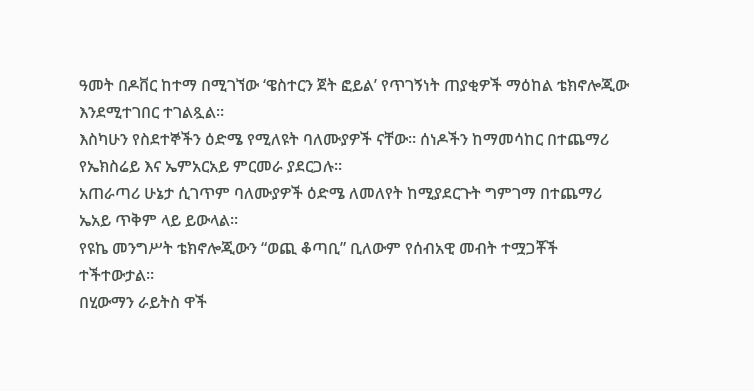ዓመት በዶቨር ከተማ በሚገኘው ‘ዌስተርን ጀት ፎይል’ የጥገኝነት ጠያቂዎች ማዕከል ቴክኖሎጂው እንደሚተገበር ተገልጿል።
እስካሁን የስደተኞችን ዕድሜ የሚለዩት ባለሙያዎች ናቸው። ሰነዶችን ከማመሳከር በተጨማሪ የኤክስሬይ እና ኤምአርአይ ምርመራ ያደርጋሉ።
አጠራጣሪ ሁኔታ ሲገጥም ባለሙያዎች ዕድሜ ለመለየት ከሚያደርጉት ግምገማ በተጨማሪ ኤአይ ጥቅም ላይ ይውላል።
የዩኬ መንግሥት ቴክኖሎጂውን “ወጪ ቆጣቢ” ቢለውም የሰብአዊ መብት ተሟጋቾች ተችተውታል።
በሂውማን ራይትስ ዋች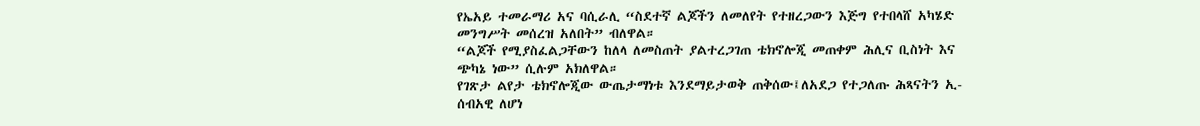የኤአይ ተመራማሪ አና ባሲራሊ “ስደተኛ ልጆችን ለመለየት የተዘረጋውን እጅግ የተበላሸ አካሄድ መንግሥት መሰረዝ አለበት” ብለዋል።
“ልጆች የሚያስፈልጋቸውን ከለላ ለመስጠት ያልተረጋገጠ ቴክኖሎጂ መጠቀም ሕሊና ቢስነት እና ጭካኔ ነው” ሲሉም አክለዋል።
የገጽታ ልየታ ቴክኖሎጂው ውጤታማነቱ እንደማይታወቅ ጠቅሰው፤ለአደጋ የተጋለጡ ሕጻናትን ኢ-ሰብአዊ ለሆነ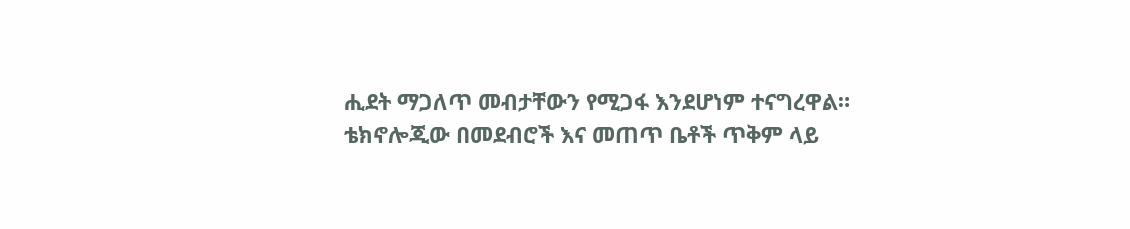ሒደት ማጋለጥ መብታቸውን የሚጋፋ እንደሆነም ተናግረዋል።
ቴክኖሎጂው በመደብሮች እና መጠጥ ቤቶች ጥቅም ላይ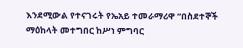እንደሚውል የተናገሩት የኤአይ ተመራማሪዋ “በስደተኞች ማዕከላት መተግበር ከሥነ ምግባር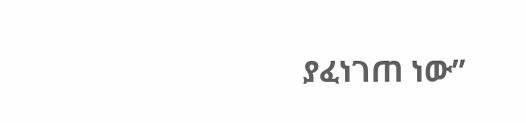ያፈነገጠ ነው”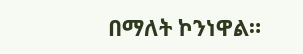በማለት ኮንነዋል።